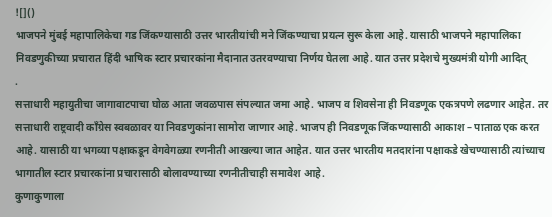![]()
भाजपने मुंबई महापालिकेचा गड जिंकण्यासाठी उत्तर भारतीयांची मने जिंकण्याचा प्रयत्न सुरू केला आहे. यासाठी भाजपने महापालिका निवडणुकीच्या प्रचारात हिंदी भाषिक स्टार प्रचारकांना मैदानात उतरवण्याचा निर्णय घेतला आहे. यात उत्तर प्रदेशचे मुख्यमंत्री योगी आदित्
.
सत्ताधारी महायुतीचा जागावाटपाचा घोळ आता जवळपास संपल्यात जमा आहे. भाजप व शिवसेना ही निवडणूक एकत्रपणे लढणार आहेत. तर सत्ताधारी राष्ट्रवादी काँग्रेस स्वबळावर या निवडणुकांना सामोरा जाणार आहे. भाजप ही निवडणूक जिंकण्यासाठी आकाश – पाताळ एक करत आहे. यासाठी या भगव्या पक्षाकडून वेगवेगळ्या रणनीती आखल्या जात आहेत. यात उत्तर भारतीय मतदारांना पक्षाकडे खेचण्यासाठी त्यांच्याच भागातील स्टार प्रचारकांना प्रचारासाठी बोलावण्याच्या रणनीतीचाही समावेश आहे.
कुणाकुणाला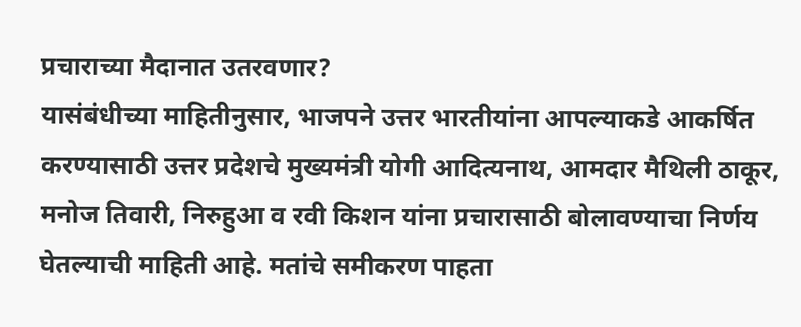प्रचाराच्या मैदानात उतरवणार?
यासंबंधीच्या माहितीनुसार, भाजपने उत्तर भारतीयांना आपल्याकडे आकर्षित करण्यासाठी उत्तर प्रदेशचे मुख्यमंत्री योगी आदित्यनाथ, आमदार मैथिली ठाकूर, मनोज तिवारी, निरुहुआ व रवी किशन यांना प्रचारासाठी बोलावण्याचा निर्णय घेतल्याची माहिती आहे. मतांचे समीकरण पाहता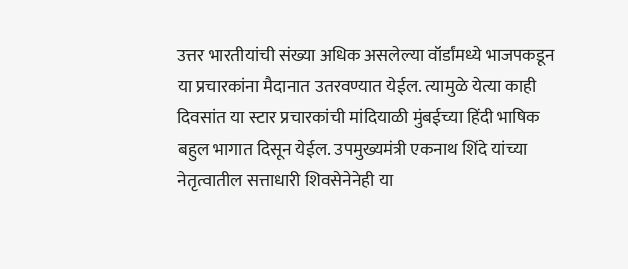उत्तर भारतीयांची संख्या अधिक असलेल्या वॉर्डांमध्ये भाजपकडून या प्रचारकांना मैदानात उतरवण्यात येईल. त्यामुळे येत्या काही दिवसांत या स्टार प्रचारकांची मांदियाळी मुंबईच्या हिंदी भाषिक बहुल भागात दिसून येईल. उपमुख्यमंत्री एकनाथ शिंदे यांच्या नेतृत्वातील सत्ताधारी शिवसेनेनेही या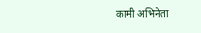कामी अभिनेता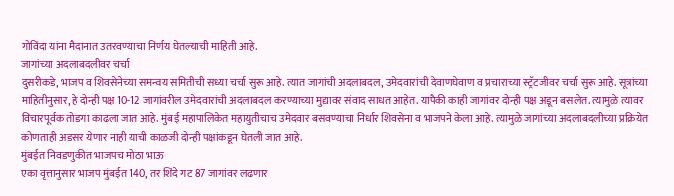गोविंदा यांना मैदानात उतरवण्याचा निर्णय घेतल्याची माहिती आहे.
जागांच्या अदलाबदलीवर चर्चा
दुसरीकडे, भाजप व शिवसेनेच्या समन्वय समितीची सध्या चर्चा सुरू आहे. त्यात जागांची अदलाबदल, उमेदवारांची देवाणघेवाण व प्रचाराच्या स्ट्रॅटजीवर चर्चा सुरू आहे. सूत्रांच्या माहितीनुसार, हे दोन्ही पक्ष 10-12 जागांवरील उमेदवारांची अदलाबदल करण्याच्या मुद्यावर संवाद साधत आहेत. यापैकी काही जागांवर दोन्ही पक्ष अडून बसलेत. त्यामुळे त्यावर विचारपूर्वक तोडगा काढला जात आहे. मुंबई महापालिकेत महायुतीचाच उमेदवार बसवण्याचा निर्धार शिवसेना व भाजपने केला आहे. त्यामुळे जागांच्या अदलाबदलीच्या प्रक्रियेत कोणताही अडसर येणार नाही याची काळजी दोन्ही पक्षांकडून घेतली जात आहे.
मुंबईत निवडणुकीत भाजपच मोठा भाऊ
एका वृत्तानुसार भाजप मुंबईत 140, तर शिंदे गट 87 जागांवर लढणार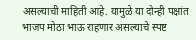असल्याची माहिती आहे. यामुळे या दोन्ही पक्षांत भाजप मोठा भाऊ राहणार असल्याचे स्पष्ट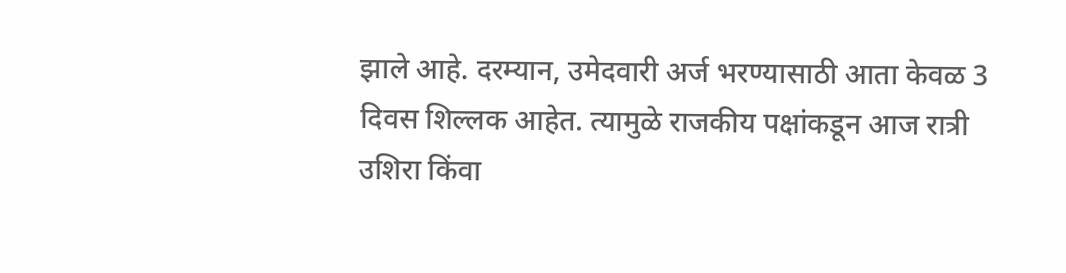झाले आहे. दरम्यान, उमेदवारी अर्ज भरण्यासाठी आता केवळ 3 दिवस शिल्लक आहेत. त्यामुळे राजकीय पक्षांकडून आज रात्री उशिरा किंवा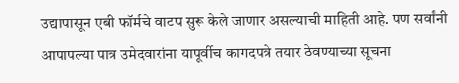उद्यापासून एबी फॉर्मचे वाटप सुरू केले जाणार असल्याची माहिती आहे. पण सर्वांनी आपापल्या पात्र उमेदवारांना यापूर्वीच कागदपत्रे तयार ठेवण्याच्या सूचना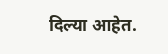दिल्या आहेत.